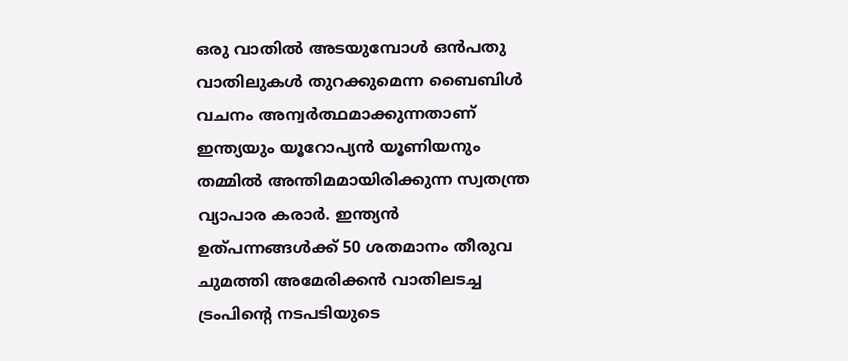ഒരു വാതിൽ അടയുമ്പോൾ ഒൻപതു വാതിലുകൾ തുറക്കുമെന്ന ബൈബിൾ വചനം അന്വർത്ഥമാക്കുന്നതാണ് ഇന്ത്യയും യൂറോപ്യൻ യൂണിയനും തമ്മിൽ അന്തിമമായിരിക്കുന്ന സ്വതന്ത്ര വ്യാപാര കരാർ. ഇന്ത്യൻ ഉത്പന്നങ്ങൾക്ക് 50 ശതമാനം തീരുവ ചുമത്തി അമേരിക്കൻ വാതിലടച്ച ട്രംപിന്റെ നടപടിയുടെ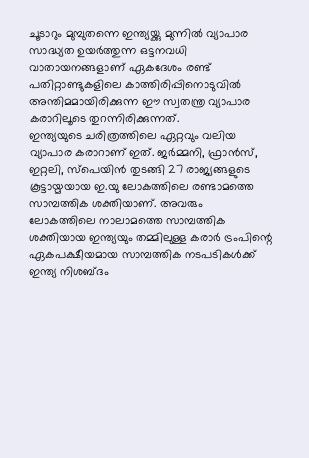ചൂടാറും മുമ്പുതന്നെ ഇന്ത്യയ്ക്കു മുന്നിൽ വ്യാപാര സാദ്ധ്യത ഉയർത്തുന്ന ഒട്ടനവധി വാതായനങ്ങളാണ് ഏകദേശം രണ്ട് പതിറ്റാണ്ടുകളിലെ കാത്തിരിപ്പിനൊടുവിൽ അന്തിമമായിരിക്കുന്ന ഈ സ്വതന്ത്ര വ്യാപാര കരാറിലൂടെ തുറന്നിരിക്കുന്നത്.
ഇന്ത്യയുടെ ചരിത്രത്തിലെ ഏറ്റവും വലിയ വ്യാപാര കരാറാണ് ഇത്. ജർമ്മനി, ഫ്രാൻസ്, ഇറ്റലി, സ്പെയിൻ തുടങ്ങി 27 രാജ്യങ്ങളുടെ കൂട്ടായ്മയായ ഇ.യു ലോകത്തിലെ രണ്ടാമത്തെ സാമ്പത്തിക ശക്തിയാണ്. അവരും ലോകത്തിലെ നാലാമത്തെ സാമ്പത്തിക ശക്തിയായ ഇന്ത്യയും തമ്മിലുള്ള കരാർ ട്രംപിന്റെ ഏകപക്ഷീയമായ സാമ്പത്തിക നടപടികൾക്ക് ഇന്ത്യ നിശബ്ദം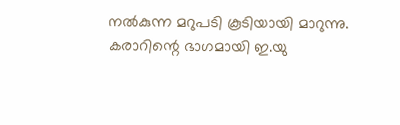നൽകുന്ന മറുപടി കൂടിയായി മാറുന്നു. കരാറിന്റെ ഭാഗമായി ഇ.യു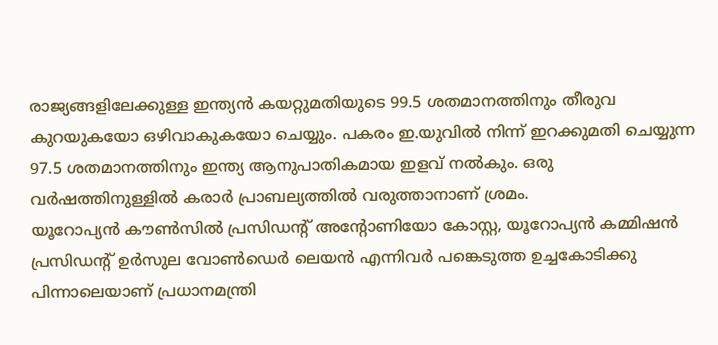രാജ്യങ്ങളിലേക്കുള്ള ഇന്ത്യൻ കയറ്റുമതിയുടെ 99.5 ശതമാനത്തിനും തീരുവ കുറയുകയോ ഒഴിവാകുകയോ ചെയ്യും. പകരം ഇ.യുവിൽ നിന്ന് ഇറക്കുമതി ചെയ്യുന്ന 97.5 ശതമാനത്തിനും ഇന്ത്യ ആനുപാതികമായ ഇളവ് നൽകും. ഒരു വർഷത്തിനുള്ളിൽ കരാർ പ്രാബല്യത്തിൽ വരുത്താനാണ് ശ്രമം.
യൂറോപ്യൻ കൗൺസിൽ പ്രസിഡന്റ് അന്റോണിയോ കോസ്റ്റ, യൂറോപ്യൻ കമ്മിഷൻ പ്രസിഡന്റ് ഉർസുല വോൺഡെർ ലെയൻ എന്നിവർ പങ്കെടുത്ത ഉച്ചകോടിക്കു പിന്നാലെയാണ് പ്രധാനമന്ത്രി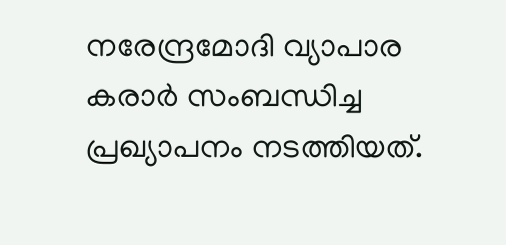നരേന്ദ്രമോദി വ്യാപാര കരാർ സംബന്ധിച്ച പ്രഖ്യാപനം നടത്തിയത്.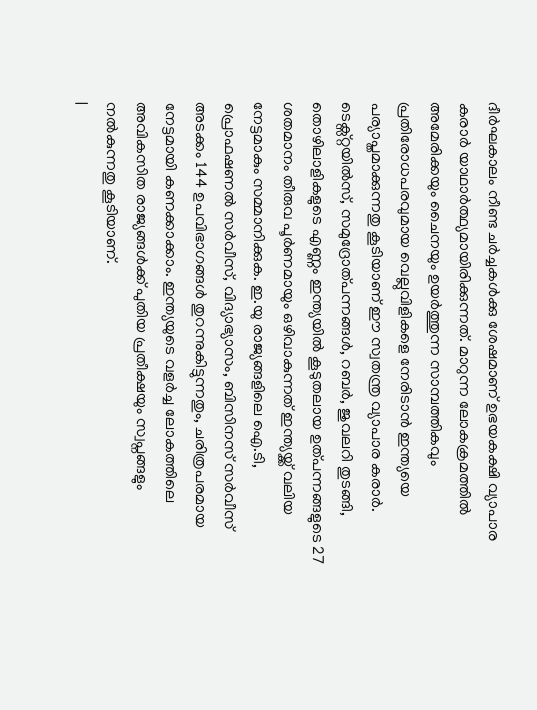ദീർഘകാലം നീണ്ട ചർച്ചകൾക്കു ശേഷമാണ് ഉഭയകക്ഷി വ്യാപാര കരാർ യാഥാർത്ഥ്യമായിരിക്കുന്നത്. മാറുന്ന ലോകക്രമത്തിൽ അമേരിക്കയും ചൈനയും ഉയർത്തുന്ന സാമ്പത്തികവും പ്രതിരോധപരവുമായ വെല്ലുവിളികളെ നേരിടാൻ ഇന്ത്യയെ പര്യാപ്തമാക്കുന്നതു കൂടിയാണ് ഈ സ്വതന്ത്ര വ്യാപാര കരാർ.
ടെക്സ്റ്റയിൽസ്, സമുദ്രോത്പന്നങ്ങൾ, റബർ, ജുവലറി തുടങ്ങി, തൊഴിലാളികളുടെ എണ്ണം ഇന്ത്യയിൽ കൂടുതലായ ഉത്പന്നങ്ങളുടെ 27 ശതമാനം തീരുവ പൂർണമായും ഒഴിവാകുന്നത് ഇന്ത്യയ്ക്ക് വലിയ നേട്ടമാകും സമ്മാനിക്കുക. ഇ.യു രാജ്യങ്ങളിലെ ഐ.ടി, പ്രൊഫഷണൽ സർവീസ്, വിദ്യാഭ്യാസം, ബിസിനസ് സർവീസ് അടക്കം 144 ഉപവിഭാഗങ്ങൾ തുറന്നുകിട്ടുന്നതും, ചരിത്രപരമായ നേട്ടമായി കണക്കാക്കാം. ഇന്ത്യയുടെ വളർച്ച ലോകത്തിലെ അവികസിത രാജ്യങ്ങൾക്ക് പുതിയ പ്രതീക്ഷയും സ്വപ്നങ്ങളും നൽകുന്നതു കൂടിയാണ്.
|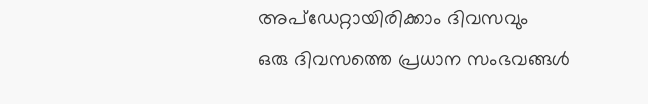അപ്ഡേറ്റായിരിക്കാം ദിവസവും
ഒരു ദിവസത്തെ പ്രധാന സംഭവങ്ങൾ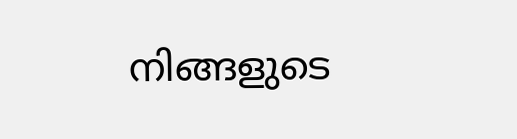നിങ്ങളുടെ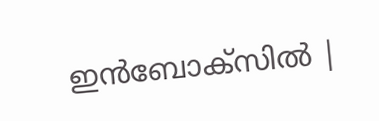ഇൻബോക്സിൽ |